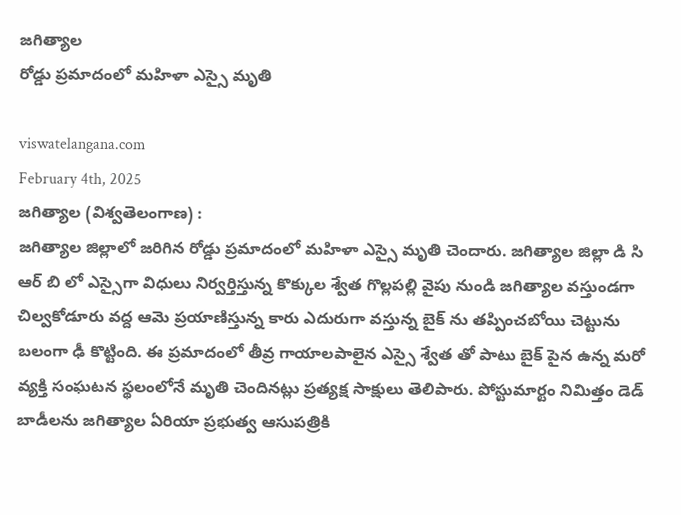జగిత్యాల
రోడ్డు ప్రమాదంలో మహిళా ఎస్సై మృతి

viswatelangana.com
February 4th, 2025
జగిత్యాల (విశ్వతెలంగాణ) :
జగిత్యాల జిల్లాలో జరిగిన రోడ్డు ప్రమాదంలో మహిళా ఎస్సై మృతి చెందారు. జగిత్యాల జిల్లా డి సి ఆర్ బి లో ఎస్సైగా విధులు నిర్వర్తిస్తున్న కొక్కుల శ్వేత గొల్లపల్లి వైపు నుండి జగిత్యాల వస్తుండగా చిల్వకోడూరు వద్ద ఆమె ప్రయాణిస్తున్న కారు ఎదురుగా వస్తున్న బైక్ ను తప్పించబోయి చెట్టును బలంగా ఢీ కొట్టింది. ఈ ప్రమాదంలో తీవ్ర గాయాలపాలైన ఎస్సై శ్వేత తో పాటు బైక్ పైన ఉన్న మరో వ్యక్తి సంఘటన స్థలంలోనే మృతి చెందినట్లు ప్రత్యక్ష సాక్షులు తెలిపారు. పోస్టుమార్టం నిమిత్తం డెడ్ బాడీలను జగిత్యాల ఏరియా ప్రభుత్వ ఆసుపత్రికి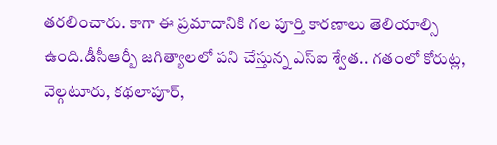తరలించారు. కాగా ఈ ప్రమాదానికి గల పూర్తి కారణాలు తెలియాల్సి ఉంది.డీసీఆర్బీ జగిత్యాలలో పని చేస్తున్న ఎస్ఐ శ్వేత.. గతంలో కోరుట్ల, వెల్గటూరు, కథలాపూర్,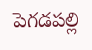పెగడపల్లి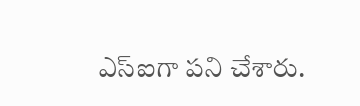ఎస్ఐగా పని చేశారు.